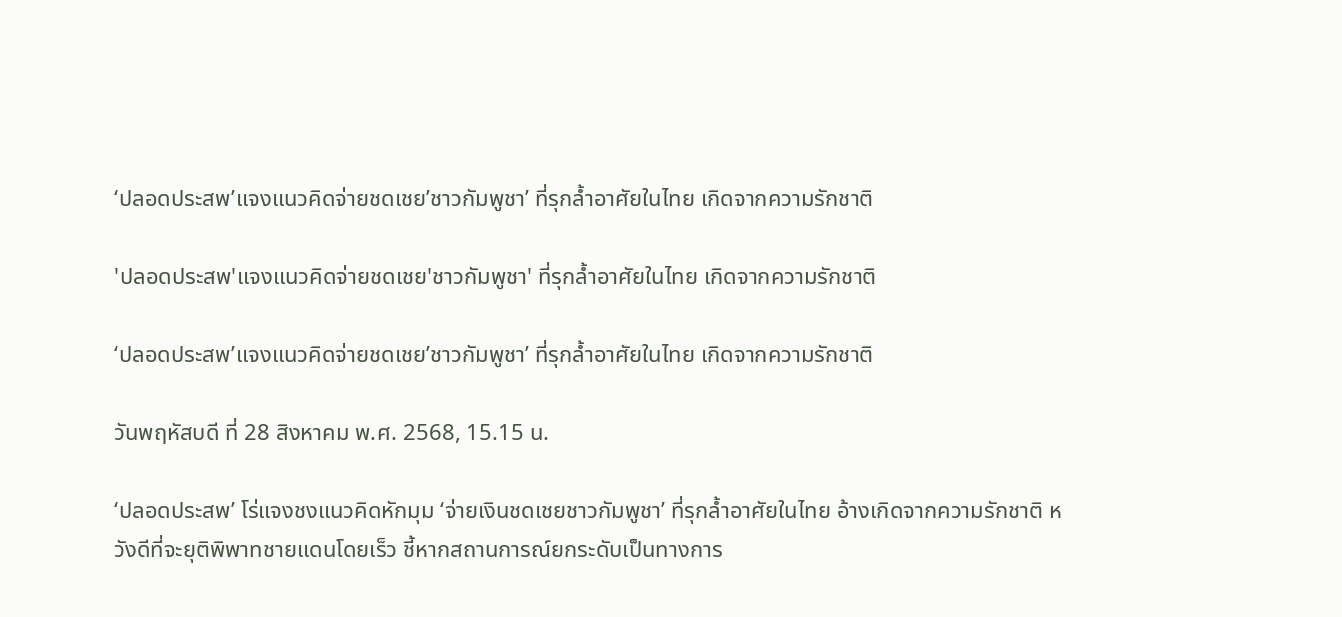‘ปลอดประสพ’แจงแนวคิดจ่ายชดเชย’ชาวกัมพูชา’ ที่รุกล้ำอาศัยในไทย เกิดจากความรักชาติ

'ปลอดประสพ'แจงแนวคิดจ่ายชดเชย'ชาวกัมพูชา' ที่รุกล้ำอาศัยในไทย เกิดจากความรักชาติ

‘ปลอดประสพ’แจงแนวคิดจ่ายชดเชย’ชาวกัมพูชา’ ที่รุกล้ำอาศัยในไทย เกิดจากความรักชาติ

วันพฤหัสบดี ที่ 28 สิงหาคม พ.ศ. 2568, 15.15 น.

‘ปลอดประสพ’ โร่แจงชงแนวคิดหักมุม ‘จ่ายเงินชดเชยชาวกัมพูชา’ ที่รุกล้ำอาศัยในไทย อ้างเกิดจากความรักชาติ หวังดีที่จะยุติพิพาทชายแดนโดยเร็ว ชี้หากสถานการณ์ยกระดับเป็นทางการ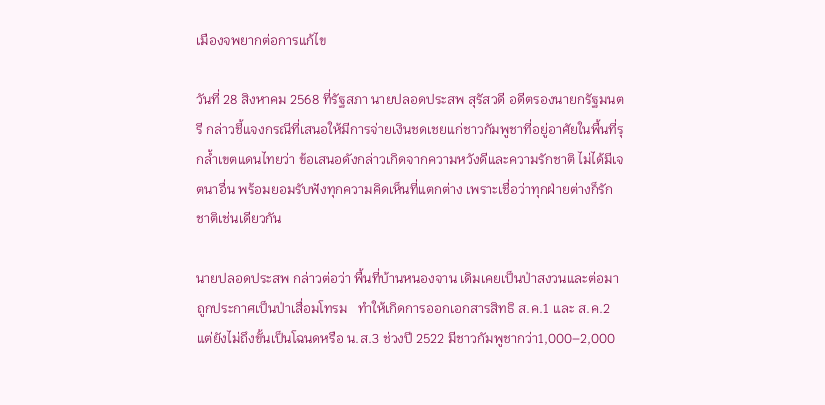เมืองจพยากต่อการแก้ไข

วันที่ 28 สิงหาคม 2568 ที่รัฐสภา นายปลอดประสพ สุรัสวดี อดีตรองนายกรัฐมนตรี กล่าวชี้แจงกรณีที่เสนอให้มีการจ่ายเงินชดเชยแก่ชาวกัมพูชาที่อยู่อาศัยในพื้นที่รุกล้ำเขตแดนไทยว่า ข้อเสนอดังกล่าวเกิดจากความหวังดีและความรักชาติ ไม่ได้มีเจตนาอื่น พร้อมยอมรับฟังทุกความคิดเห็นที่แตกต่าง เพราะเชื่อว่าทุกฝ่ายต่างก็รักชาติเช่นเดียวกัน

นายปลอดประสพ กล่าวต่อว่า พื้นที่บ้านหนองจาน เดิมเคยเป็นป่าสงวนและต่อมาถูกประกาศเป็นป่าเสื่อมโทรม   ทำให้เกิดการออกเอกสารสิทธิ ส.ค.1 และ ส.ค.2 แต่ยังไม่ถึงขั้นเป็นโฉนดหรือ น.ส.3 ช่วงปี 2522 มีชาวกัมพูชากว่า1,000–2,000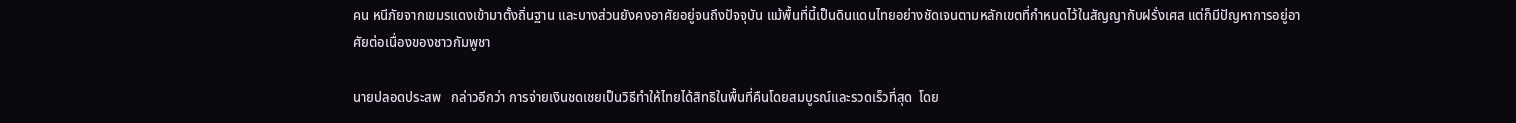คน หนีภัยจากเขมรแดงเข้ามาตั้งถิ่นฐาน และบางส่วนยังคงอาศัยอยู่จนถึงปัจจุบัน แม้พื้นที่นี้เป็นดินแดนไทยอย่างชัดเจนตามหลักเขตที่กำหนดไว้ในสัญญากับฝรั่งเศส แต่ก็มีปัญหาการอยู่อาศัยต่อเนื่องของชาวกัมพูชา

นายปลอดประสพ   กล่าวอีกว่า การจ่ายเงินชดเชยเป็นวิธีทำให้ไทยได้สิทธิในพื้นที่คืนโดยสมบูรณ์และรวดเร็วที่สุด  โดย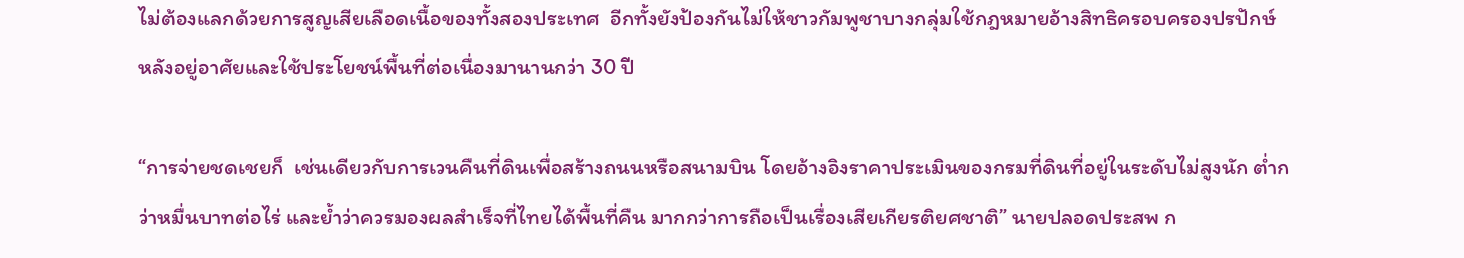ไม่ต้องแลกด้วยการสูญเสียเลือดเนื้อของทั้งสองประเทศ  อีกทั้งยังป้องกันไม่ให้ชาวกัมพูชาบางกลุ่มใช้กฎหมายอ้างสิทธิครอบครองปรปักษ์  หลังอยู่อาศัยและใช้ประโยชน์พื้นที่ต่อเนื่องมานานกว่า 30 ปี

“การจ่ายชดเชยก็  เช่นเดียวกับการเวนคืนที่ดินเพื่อสร้างถนนหรือสนามบิน โดยอ้างอิงราคาประเมินของกรมที่ดินที่อยู่ในระดับไม่สูงนัก ต่ำกว่าหมื่นบาทต่อไร่ และย้ำว่าควรมองผลสำเร็จที่ไทยได้พื้นที่คืน มากกว่าการถือเป็นเรื่องเสียเกียรติยศชาติ” นายปลอดประสพ ก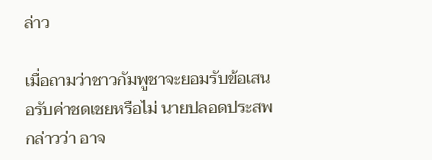ล่าว

เมื่อถามว่าชาวกัมพูชาจะยอมรับข้อเสนอรับค่าชดเชยหรือไม่ นายปลอดประสพ กล่าวว่า อาจ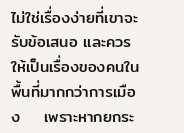ไม่ใช่เรื่องง่ายที่เขาจะรับข้อเสนอ และควรให้เป็นเรื่องของคนในพื้นที่มากกว่าการเมือง    เพราะหากยกระ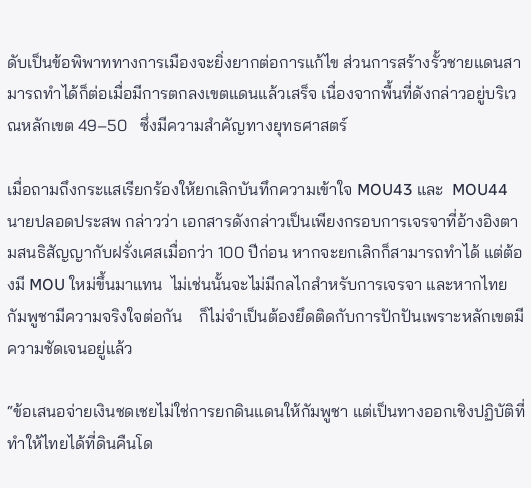ดับเป็นข้อพิพาททางการเมืองจะยิ่งยากต่อการแก้ไข ส่วนการสร้างรั้วชายแดนสามารถทำได้ก็ต่อเมื่อมีการตกลงเขตแดนแล้วเสร็จ เนื่องจากพื้นที่ดังกล่าวอยู่บริเวณหลักเขต 49–50   ซึ่งมีความสำคัญทางยุทธศาสตร์

เมื่อถามถึงกระแสเรียกร้องให้ยกเลิกบันทึกความเข้าใจ MOU43 และ  MOU44  นายปลอดประสพ กล่าวว่า เอกสารดังกล่าวเป็นเพียงกรอบการเจรจาที่อ้างอิงตามสนธิสัญญากับฝรั่งเศสเมื่อกว่า 100 ปีก่อน หากจะยกเลิกก็สามารถทำได้ แต่ต้องมี MOU ใหม่ขึ้นมาแทน  ไม่เช่นนั้นจะไม่มีกลไกสำหรับการเจรจา และหากไทย กัมพูชามีความจริงใจต่อกัน    ก็ไม่จำเป็นต้องยึดติดกับการปักปันเพราะหลักเขตมีความชัดเจนอยู่แล้ว

“ข้อเสนอจ่ายเงินชดเชยไม่ใช่การยกดินแดนให้กัมพูชา แต่เป็นทางออกเชิงปฏิบัติที่ทำให้ไทยได้ที่ดินคืนโด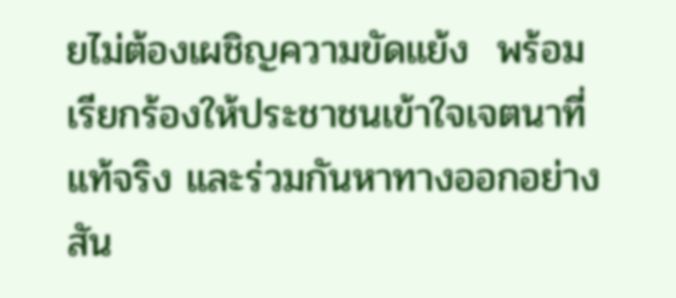ยไม่ต้องเผชิญความขัดแย้ง  พร้อมเรียกร้องให้ประชาชนเข้าใจเจตนาที่แท้จริง และร่วมกันหาทางออกอย่างสัน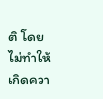ติ โดยไม่ทำให้เกิดควา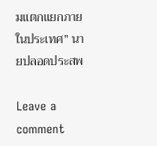มแตกแยกภายในประเทศ” นายปลอดประสพ

Leave a comment